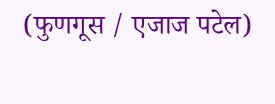(फुणगूस / एजाज पटेल)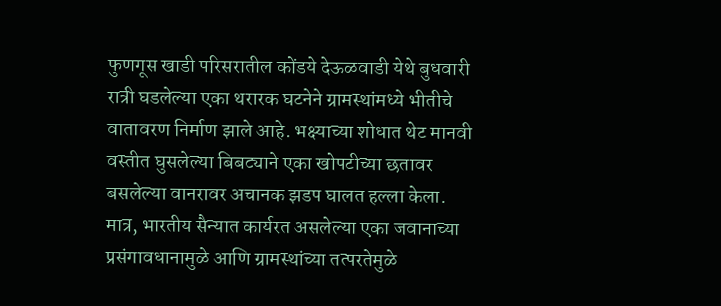फुणगूस खाडी परिसरातील कोंडये देऊळवाडी येथे बुधवारी रात्री घडलेल्या एका थरारक घटनेने ग्रामस्थांमध्ये भीतीचे वातावरण निर्माण झाले आहे. भक्ष्याच्या शोधात थेट मानवी वस्तीत घुसलेल्या बिबट्याने एका खोपटीच्या छतावर बसलेल्या वानरावर अचानक झडप घालत हल्ला केला. मात्र, भारतीय सैन्यात कार्यरत असलेल्या एका जवानाच्या प्रसंगावधानामुळे आणि ग्रामस्थांच्या तत्परतेमुळे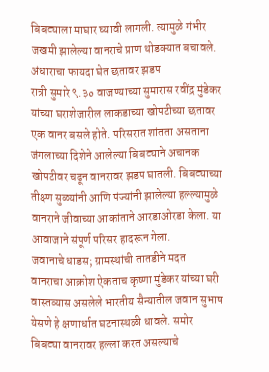बिबट्याला माघार घ्यावी लागली. त्यामुळे गंभीर जखमी झालेल्या वानराचे प्राण थोडक्यात बचावले.
अंधाराचा फायदा घेत छतावर झडप
रात्री सुमारे ९.३० वाजण्याच्या सुमारास रवींद्र मुंडेकर यांच्या घराशेजारील लाकडाच्या खोपटीच्या छतावर एक वानर बसले होते. परिसरात शांतता असताना जंगलाच्या दिशेने आलेल्या बिबट्याने अचानक खोपटीवर चढून वानरावर झडप घातली. बिबट्याच्या तीक्ष्ण सुळ्यांनी आणि पंज्यांनी झालेल्या हल्ल्यामुळे वानराने जीवाच्या आकांताने आरडाओरडा केला. या आवाजाने संपूर्ण परिसर हादरून गेला.
जवानाचे धाडस; ग्रामस्थांची तातडीने मदत
वानराचा आक्रोश ऐकताच कृष्णा मुंडेकर यांच्या घरी वास्तव्यास असलेले भारतीय सैन्यातील जवान सुभाष येसणे हे क्षणार्धात घटनास्थळी धावले. समोर बिबट्या वानरावर हल्ला करत असल्याचे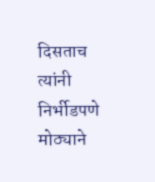दिसताच त्यांनी निर्भीडपणे मोठ्याने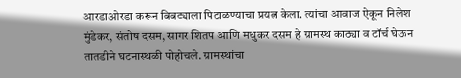आरडाओरडा करून बिबट्याला पिटाळण्याचा प्रयत्न केला. त्यांचा आवाज ऐकून निलेश मुंडेकर, संतोष दसम, सागर शितप आणि मधुकर दसम हे ग्रामस्थ काठ्या व टॉर्च घेऊन तातडीने घटनास्थळी पोहोचले. ग्रामस्थांचा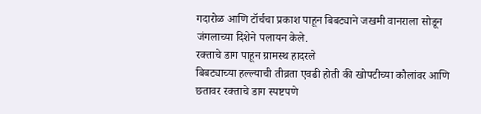गदारोळ आणि टॉर्चचा प्रकाश पाहून बिबट्याने जखमी वानराला सोडून जंगलाच्या दिशेने पलायन केले.
रक्ताचे डाग पाहून ग्रामस्थ हादरले
बिबट्याच्या हल्ल्याची तीव्रता एवढी होती की खोपटीच्या कौलांवर आणि छतावर रक्ताचे डाग स्पष्टपणे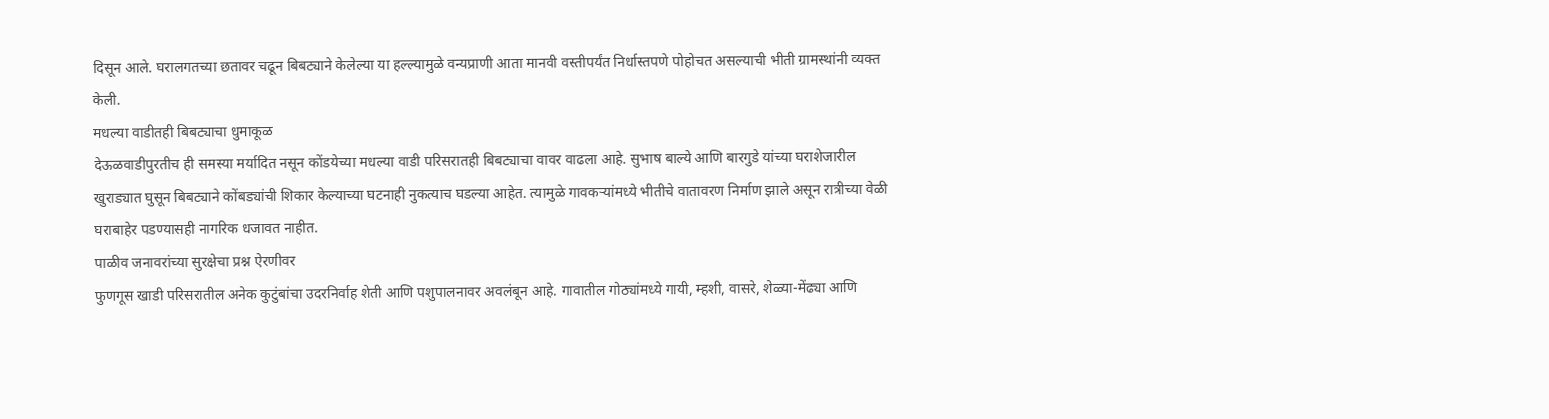दिसून आले. घरालगतच्या छतावर चढून बिबट्याने केलेल्या या हल्ल्यामुळे वन्यप्राणी आता मानवी वस्तीपर्यंत निर्धास्तपणे पोहोचत असल्याची भीती ग्रामस्थांनी व्यक्त केली.
मधल्या वाडीतही बिबट्याचा धुमाकूळ
देऊळवाडीपुरतीच ही समस्या मर्यादित नसून कोंडयेच्या मधल्या वाडी परिसरातही बिबट्याचा वावर वाढला आहे. सुभाष बाल्ये आणि बारगुडे यांच्या घराशेजारील खुराड्यात घुसून बिबट्याने कोंबड्यांची शिकार केल्याच्या घटनाही नुकत्याच घडल्या आहेत. त्यामुळे गावकऱ्यांमध्ये भीतीचे वातावरण निर्माण झाले असून रात्रीच्या वेळी घराबाहेर पडण्यासही नागरिक धजावत नाहीत.
पाळीव जनावरांच्या सुरक्षेचा प्रश्न ऐरणीवर
फुणगूस खाडी परिसरातील अनेक कुटुंबांचा उदरनिर्वाह शेती आणि पशुपालनावर अवलंबून आहे. गावातील गोठ्यांमध्ये गायी, म्हशी, वासरे, शेळ्या-मेंढ्या आणि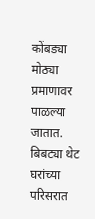कोंबड्या मोठ्या प्रमाणावर पाळल्या जातात. बिबट्या थेट घरांच्या परिसरात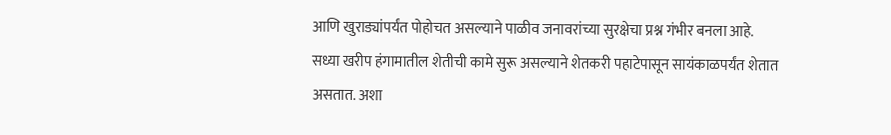आणि खुराड्यांपर्यंत पोहोचत असल्याने पाळीव जनावरांच्या सुरक्षेचा प्रश्न गंभीर बनला आहे.
सध्या खरीप हंगामातील शेतीची कामे सुरू असल्याने शेतकरी पहाटेपासून सायंकाळपर्यंत शेतात असतात. अशा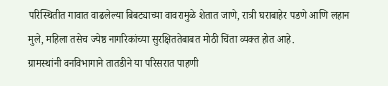परिस्थितीत गावात वाढलेल्या बिबट्याच्या वावरामुळे शेतात जाणे, रात्री घराबाहेर पडणे आणि लहान मुले, महिला तसेच ज्येष्ठ नागरिकांच्या सुरक्षिततेबाबत मोठी चिंता व्यक्त होत आहे.
ग्रामस्थांनी वनविभागाने तातडीने या परिसरात पाहणी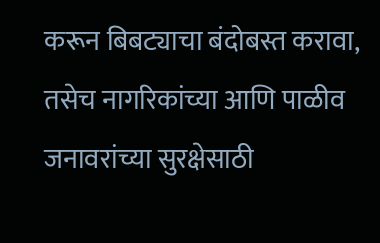करून बिबट्याचा बंदोबस्त करावा, तसेच नागरिकांच्या आणि पाळीव जनावरांच्या सुरक्षेसाठी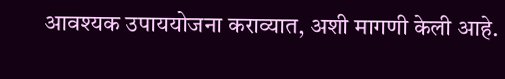आवश्यक उपाययोजना कराव्यात, अशी मागणी केली आहे.